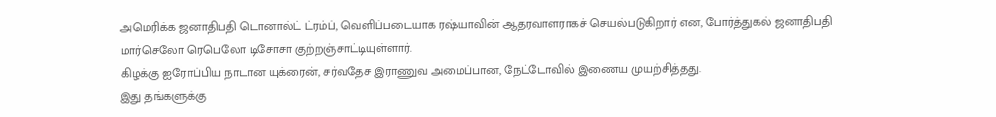அமெரிக்க ஜனாதிபதி டொனால்ட் ட்ரம்ப், வெளிப்படையாக ரஷ்யாவின் ஆதரவாளராகச் செயல்படுகிறார் என, போர்த்துகல் ஜனாதிபதி மார்செலோ ரெபெலோ டிசோசா குற்றஞ்சாட்டியுள்ளார்.
கிழக்கு ஐரோப்பிய நாடான யுக்ரைன், சர்வதேச இராணுவ அமைப்பான, நேட்டோவில் இணைய முயற்சித்தது.
இது தங்களுக்கு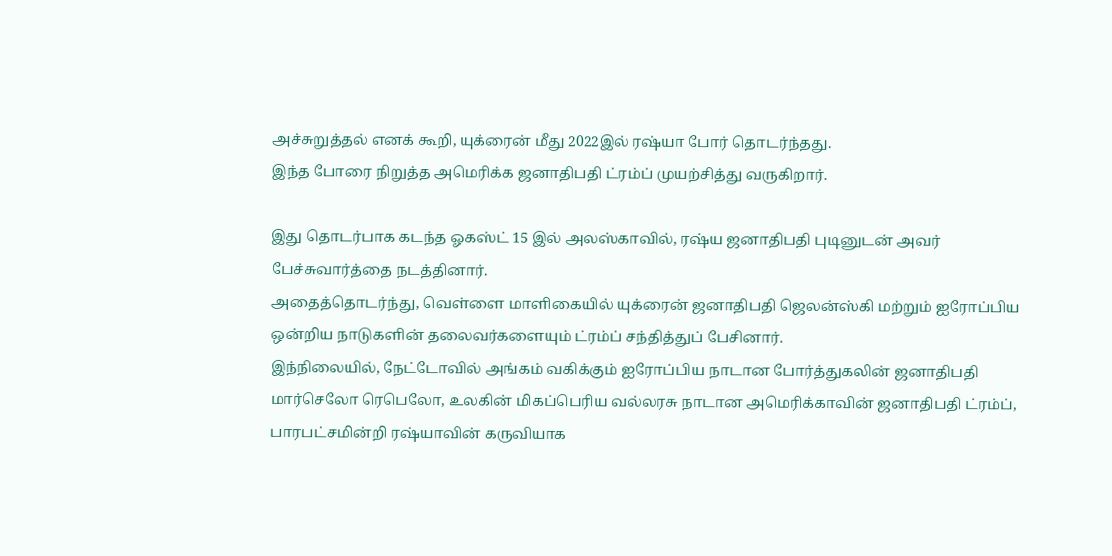அச்சுறுத்தல் எனக் கூறி, யுக்ரைன் மீது 2022இல் ரஷ்யா போர் தொடர்ந்தது.
இந்த போரை நிறுத்த அமெரிக்க ஜனாதிபதி ட்ரம்ப் முயற்சித்து வருகிறார்.

இது தொடர்பாக கடந்த ஓகஸ்ட் 15 இல் அலஸ்காவில், ரஷ்ய ஜனாதிபதி புடினுடன் அவர் பேச்சுவார்த்தை நடத்தினார்.
அதைத்தொடர்ந்து, வெள்ளை மாளிகையில் யுக்ரைன் ஜனாதிபதி ஜெலன்ஸ்கி மற்றும் ஐரோப்பிய ஒன்றிய நாடுகளின் தலைவர்களையும் ட்ரம்ப் சந்தித்துப் பேசினார்.
இந்நிலையில், நேட்டோவில் அங்கம் வகிக்கும் ஐரோப்பிய நாடான போர்த்துகலின் ஜனாதிபதி மார்செலோ ரெபெலோ, உலகின் மிகப்பெரிய வல்லரசு நாடான அமெரிக்காவின் ஜனாதிபதி ட்ரம்ப், பாரபட்சமின்றி ரஷ்யாவின் கருவியாக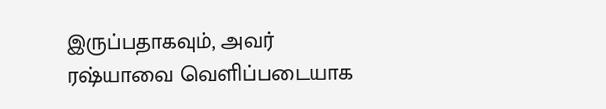இருப்பதாகவும், அவர் ரஷ்யாவை வெளிப்படையாக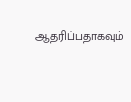ஆதரிப்பதாகவும்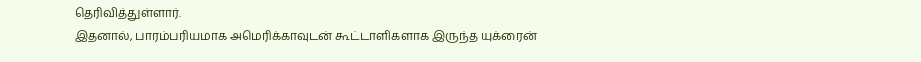தெரிவித்துள்ளார்.
இதனால், பாரம்பரியமாக அமெரிக்காவுடன் கூட்டாளிகளாக இருந்த யுக்ரைன்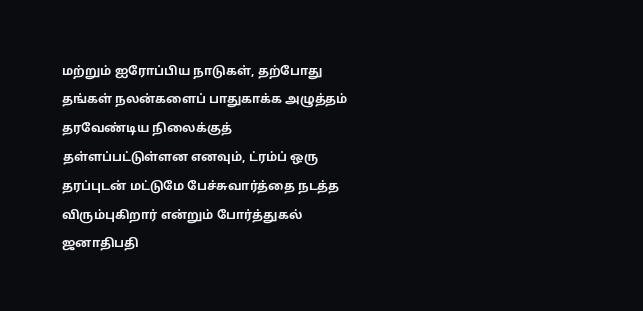மற்றும் ஐரோப்பிய நாடுகள், தற்போது தங்கள் நலன்களைப் பாதுகாக்க அழுத்தம் தரவேண்டிய நிலைக்குத் தள்ளப்பட்டுள்ளன எனவும், ட்ரம்ப் ஒரு தரப்புடன் மட்டுமே பேச்சுவார்த்தை நடத்த விரும்புகிறார் என்றும் போர்த்துகல் ஜனாதிபதி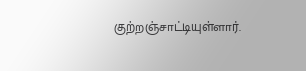குற்றஞ்சாட்டியுள்ளார்.